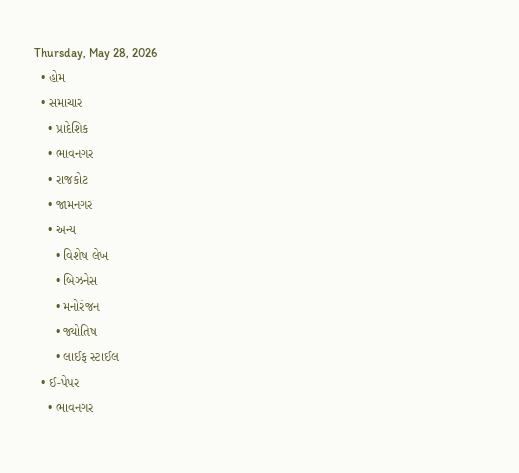Thursday, May 28, 2026
  • હોમ
  • સમાચાર
    • પ્રાદેશિક
    • ભાવનગર
    • રાજકોટ
    • જામનગર
    • અન્ય
      • વિશેષ લેખ
      • બિઝનેસ
      • મનોરંજન
      • જ્યોતિષ
      • લાઈફ સ્ટાઈલ
  • ઈ-પેપર
    • ભાવનગર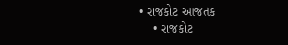• રાજકોટ આજતક
    • રાજકોટ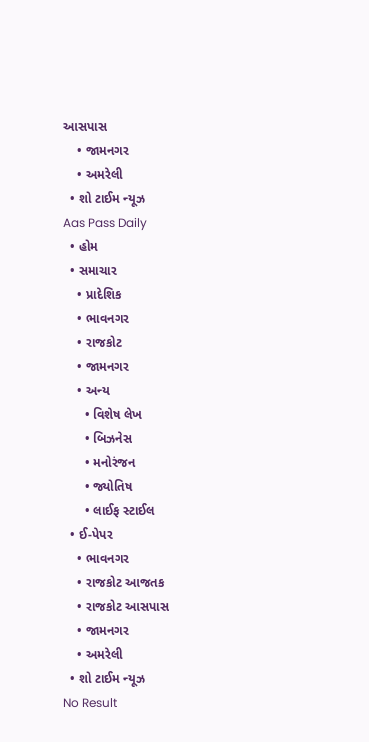આસપાસ
    • જામનગર
    • અમરેલી
  • શો ટાઈમ ન્યૂઝ
Aas Pass Daily
  • હોમ
  • સમાચાર
    • પ્રાદેશિક
    • ભાવનગર
    • રાજકોટ
    • જામનગર
    • અન્ય
      • વિશેષ લેખ
      • બિઝનેસ
      • મનોરંજન
      • જ્યોતિષ
      • લાઈફ સ્ટાઈલ
  • ઈ-પેપર
    • ભાવનગર
    • રાજકોટ આજતક
    • રાજકોટ આસપાસ
    • જામનગર
    • અમરેલી
  • શો ટાઈમ ન્યૂઝ
No Result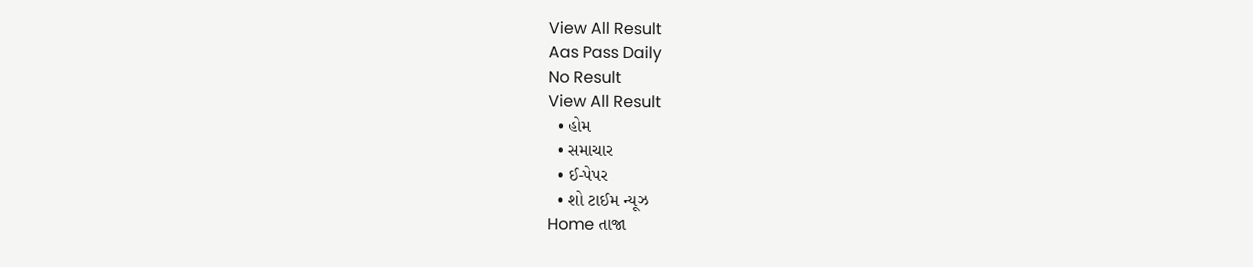View All Result
Aas Pass Daily
No Result
View All Result
  • હોમ
  • સમાચાર
  • ઈ-પેપર
  • શો ટાઈમ ન્યૂઝ
Home તાજા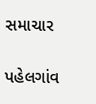સમાચાર

પહેલગાંવ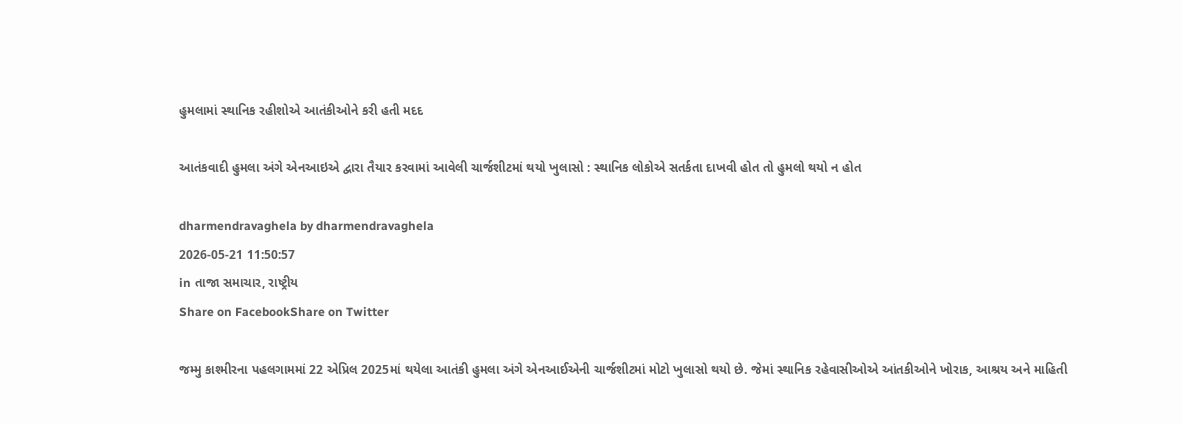હુમલામાં સ્થાનિક રહીશોએ આતંકીઓને કરી હતી મદદ

આતંકવાદી હુમલા અંગે એનઆઇએ દ્વારા તૈયાર કરવામાં આવેલી ચાર્જશીટમાં થયો ખુલાસો : સ્થાનિક લોકોએ સતર્કતા દાખવી હોત તો હુમલો થયો ન હોત

dharmendravaghela by dharmendravaghela
2026-05-21 11:50:57
in તાજા સમાચાર, રાષ્ટ્રીય
Share on FacebookShare on Twitter

જમ્મુ કાશ્મીરના પહલગામમાં 22 એપ્રિલ 2025માં થયેલા આતંકી હુમલા અંગે એનઆઈએની ચાર્જશીટમાં મોટો ખુલાસો થયો છે. જેમાં સ્થાનિક રહેવાસીઓએ આંતકીઓને ખોરાક, આશ્રય અને માહિતી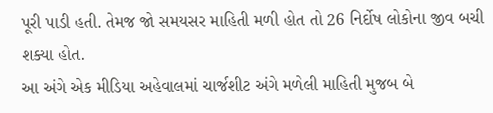પૂરી પાડી હતી. તેમજ જો સમયસર માહિતી મળી હોત તો 26 નિર્દોષ લોકોના જીવ બચી શક્યા હોત.
આ અંગે એક મીડિયા અહેવાલમાં ચાર્જશીટ અંગે મળેલી માહિતી મુજબ બે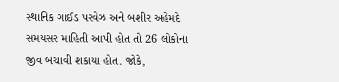સ્થાનિક ગાઈડ પરવેઝ અને બશીર અહેમદે સમયસર માહિતી આપી હોત તો 26 લોકોના જીવ બચાવી શકાયા હોત. જોકે,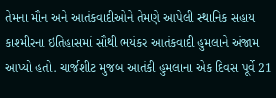તેમના મૌન અને આતંકવાદીઓને તેમણે આપેલી સ્થાનિક સહાય કાશ્મીરના ઇતિહાસમાં સૌથી ભયંકર આતંકવાદી હુમલાને અંજામ આપ્યો હતો. ચાર્જશીટ મુજબ આતંકી હુમલાના એક દિવસ પૂર્વે 21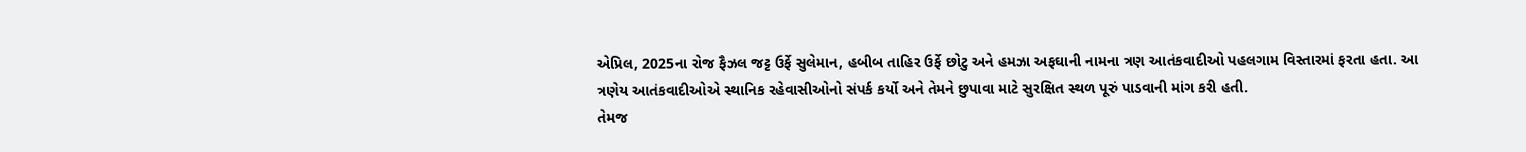એપ્રિલ, 2025ના રોજ ફૈઝલ જટ્ટ ઉર્ફે સુલેમાન, હબીબ તાહિર ઉર્ફે છોટુ અને હમઝા અફઘાની નામના ત્રણ આતંકવાદીઓ પહલગામ વિસ્તારમાં ફરતા હતા. આ ત્રણેય આતંકવાદીઓએ સ્થાનિક રહેવાસીઓનો સંપર્ક કર્યો અને તેમને છુપાવા માટે સુરક્ષિત સ્થળ પૂરું પાડવાની માંગ કરી હતી.
તેમજ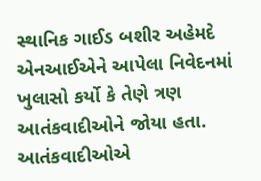સ્થાનિક ગાઈડ બશીર અહેમદે એનઆઈએને આપેલા નિવેદનમાં ખુલાસો કર્યો કે તેણે ત્રણ આતંકવાદીઓને જોયા હતા. આતંકવાદીઓએ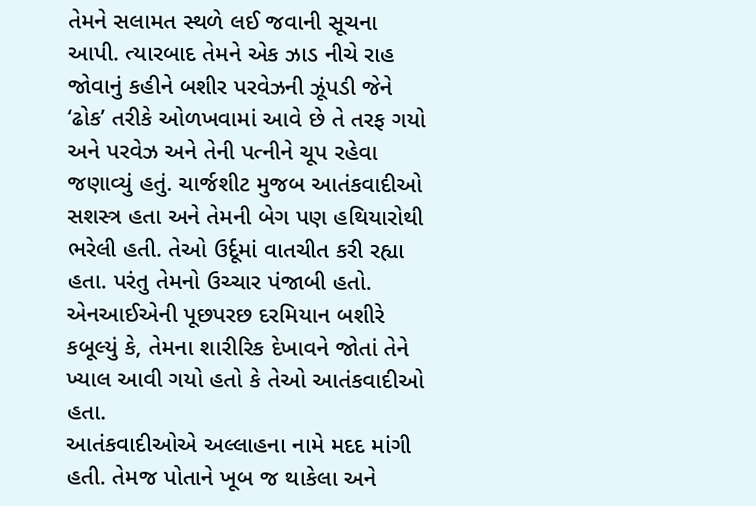તેમને સલામત સ્થળે લઈ જવાની સૂચના આપી. ત્યારબાદ તેમને એક ઝાડ નીચે રાહ જોવાનું કહીને બશીર પરવેઝની ઝૂંપડી જેને ‘ઢોક’ તરીકે ઓળખવામાં આવે છે તે તરફ ગયો અને પરવેઝ અને તેની પત્નીને ચૂપ રહેવા જણાવ્યું હતું. ચાર્જશીટ મુજબ આતંકવાદીઓ સશસ્ત્ર હતા અને તેમની બેગ પણ હથિયારોથી ભરેલી હતી. તેઓ ઉર્દૂમાં વાતચીત કરી રહ્યા હતા. પરંતુ તેમનો ઉચ્ચાર પંજાબી હતો. એનઆઈએની પૂછપરછ દરમિયાન બશીરે કબૂલ્યું કે, તેમના શારીરિક દેખાવને જોતાં તેને ખ્યાલ આવી ગયો હતો કે તેઓ આતંકવાદીઓ હતા.
આતંકવાદીઓએ અલ્લાહના નામે મદદ માંગી હતી. તેમજ પોતાને ખૂબ જ થાકેલા અને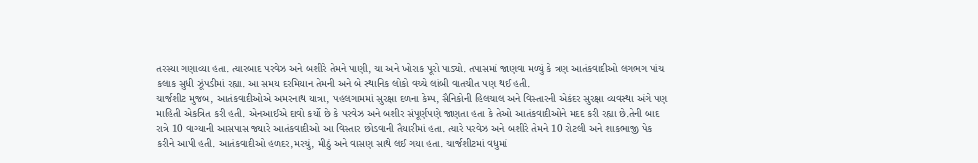તરસ્યા ગણાવ્યા હતા. ત્યારબાદ પરવેઝ અને બશીરે તેમને પાણી, ચા અને ખોરાક પૂરો પાડ્યો. તપાસમાં જાણવા મળ્યું કે ત્રણ આતંકવાદીઓ લગભગ પાંચ કલાક સુધી ઝૂંપડીમાં રહ્યા. આ સમય દરમિયાન તેમની અને બે સ્થાનિક લોકો વચ્ચે લાંબી વાતચીત પણ થઈ હતી.
ચાર્જશીટ મુજબ, આતંકવાદીઓએ અમરનાથ યાત્રા, પહલગામમાં સુરક્ષા દળના કેમ્પ, સૈનિકોની હિલચાલ અને વિસ્તારની એકંદર સુરક્ષા વ્યવસ્થા અંગે પણ માહિતી એકત્રિત કરી હતી. એનઆઈએ દાવો કર્યો છે કે પરવેઝ અને બશીર સંપૂર્ણપણે જાણતા હતા કે તેઓ આતંકવાદીઓને મદદ કરી રહ્યા છે.તેની બાદ રાત્રે 10 વાગ્યાની આસપાસ જ્યારે આતંકવાદીઓ આ વિસ્તાર છોડવાની તૈયારીમાં હતા. ત્યારે પરવેઝ અને બશીરે તેમને 10 રોટલી અને શાકભાજી પેક કરીને આપી હતી. આતંકવાદીઓ હળદર,મરચું, મીઠું અને વાસણ સાથે લઈ ગયા હતા. ચાર્જશીટમાં વધુમાં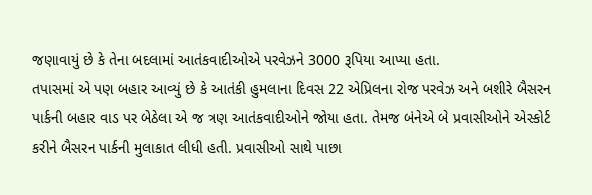જણાવાયું છે કે તેના બદલામાં આતંકવાદીઓએ પરવેઝને 3000 રૂપિયા આપ્યા હતા.
તપાસમાં એ પણ બહાર આવ્યું છે કે આતંકી હુમલાના દિવસ 22 એપ્રિલના રોજ પરવેઝ અને બશીરે બૈસરન પાર્કની બહાર વાડ પર બેઠેલા એ જ ત્રણ આતંકવાદીઓને જોયા હતા. તેમજ બંનેએ બે પ્રવાસીઓને એસ્કોર્ટ કરીને બૈસરન પાર્કની મુલાકાત લીધી હતી. પ્રવાસીઓ સાથે પાછા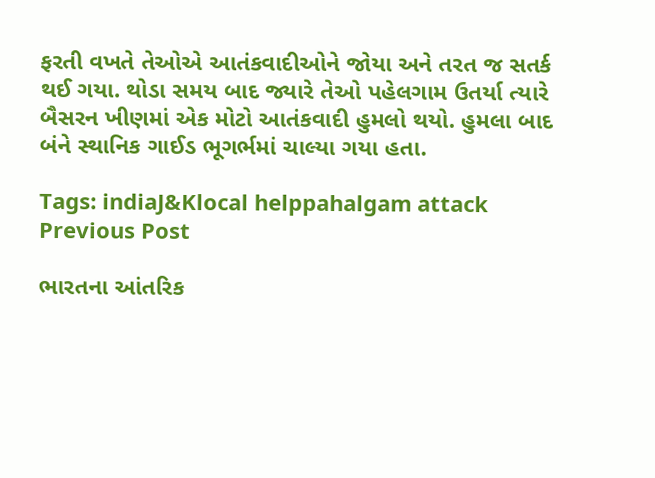ફરતી વખતે તેઓએ આતંકવાદીઓને જોયા અને તરત જ સતર્ક થઈ ગયા. થોડા સમય બાદ જ્યારે તેઓ પહેલગામ ઉતર્યા ત્યારે બૈસરન ખીણમાં એક મોટો આતંકવાદી હુમલો થયો. હુમલા બાદ બંને સ્થાનિક ગાઈડ ભૂગર્ભમાં ચાલ્યા ગયા હતા.

Tags: indiaJ&Klocal helppahalgam attack
Previous Post

ભારતના આંતરિક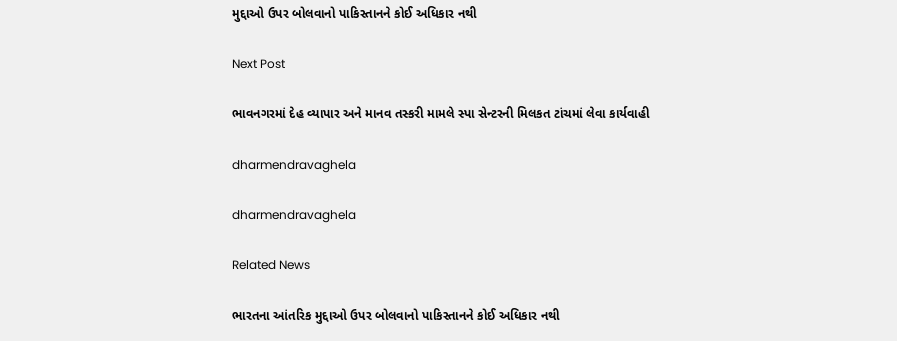મુદ્દાઓ ઉપર બોલવાનો પાકિસ્તાનને કોઈ અધિકાર નથી

Next Post

ભાવનગરમાં દેહ વ્યાપાર અને માનવ તસ્કરી મામલે સ્પા સેન્ટરની મિલકત ટાંચમાં લેવા કાર્યવાહી

dharmendravaghela

dharmendravaghela

Related News

ભારતના આંતરિક મુદ્દાઓ ઉપર બોલવાનો પાકિસ્તાનને કોઈ અધિકાર નથી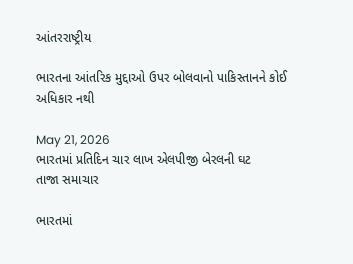આંતરરાષ્ટ્રીય

ભારતના આંતરિક મુદ્દાઓ ઉપર બોલવાનો પાકિસ્તાનને કોઈ અધિકાર નથી

May 21, 2026
ભારતમાં પ્રતિદિન ચાર લાખ એલપીજી બેરલની ઘટ
તાજા સમાચાર

ભારતમાં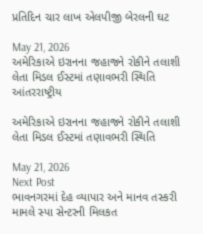પ્રતિદિન ચાર લાખ એલપીજી બેરલની ઘટ

May 21, 2026
અમેરિકાએ ઇરાનના જહાજને રોકીને તલાશી લેતા મિડલ ઈસ્ટમાં તણાવભરી સ્થિતિ
આંતરરાષ્ટ્રીય

અમેરિકાએ ઇરાનના જહાજને રોકીને તલાશી લેતા મિડલ ઈસ્ટમાં તણાવભરી સ્થિતિ

May 21, 2026
Next Post
ભાવનગરમાં દેહ વ્યાપાર અને માનવ તસ્કરી મામલે સ્પા સેન્ટરની મિલકત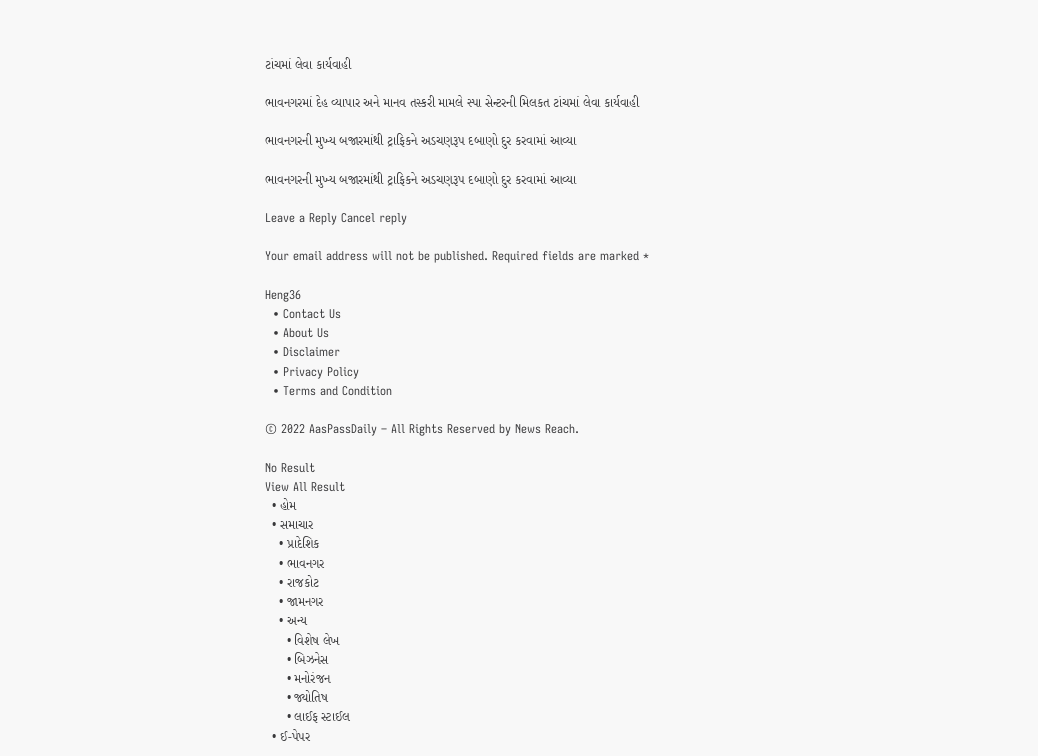ટાંચમાં લેવા કાર્યવાહી

ભાવનગરમાં દેહ વ્યાપાર અને માનવ તસ્કરી મામલે સ્પા સેન્ટરની મિલકત ટાંચમાં લેવા કાર્યવાહી

ભાવનગરની મુખ્ય બજારમાંથી ટ્રાફિકને અડચણરૂપ દબાણો દુર કરવામાં આવ્યા

ભાવનગરની મુખ્ય બજારમાંથી ટ્રાફિકને અડચણરૂપ દબાણો દુર કરવામાં આવ્યા

Leave a Reply Cancel reply

Your email address will not be published. Required fields are marked *

Heng36
  • Contact Us
  • About Us
  • Disclaimer
  • Privacy Policy
  • Terms and Condition

© 2022 AasPassDaily – All Rights Reserved by News Reach.

No Result
View All Result
  • હોમ
  • સમાચાર
    • પ્રાદેશિક
    • ભાવનગર
    • રાજકોટ
    • જામનગર
    • અન્ય
      • વિશેષ લેખ
      • બિઝનેસ
      • મનોરંજન
      • જ્યોતિષ
      • લાઈફ સ્ટાઈલ
  • ઈ-પેપર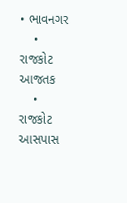• ભાવનગર
    • રાજકોટ આજતક
    • રાજકોટ આસપાસ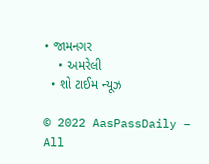• જામનગર
    • અમરેલી
  • શો ટાઈમ ન્યૂઝ

© 2022 AasPassDaily – All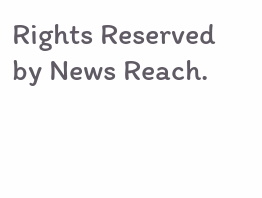Rights Reserved by News Reach.